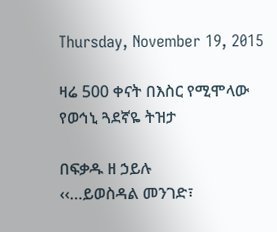Thursday, November 19, 2015

ዛሬ 500 ቀናት በእስር የሚሞላው የወኅኒ ጓደኛዬ ትዝታ

በፍቃዱ ዘ ኃይሉ
‹‹…ይወስዳል መንገድ፣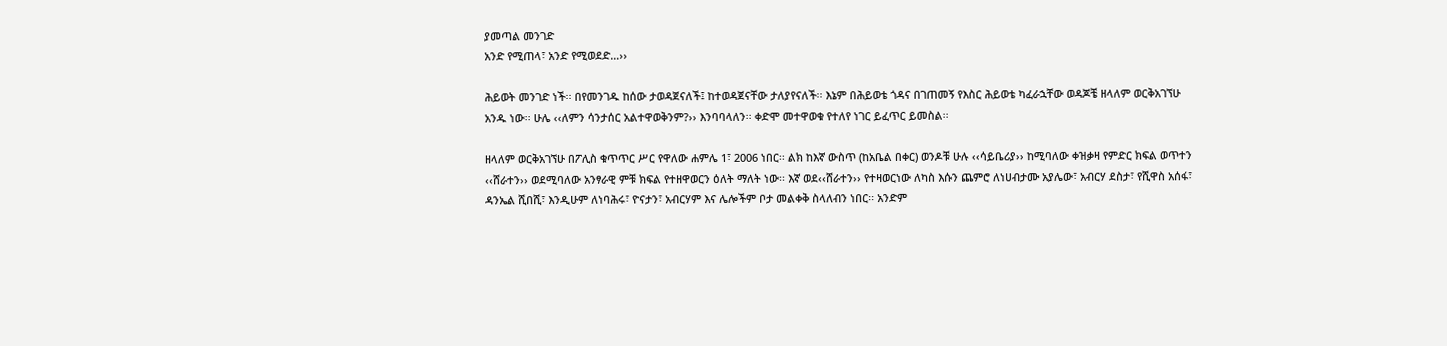ያመጣል መንገድ
አንድ የሚጠላ፣ አንድ የሚወደድ…››

ሕይወት መንገድ ነች፡፡ በየመንገዱ ከሰው ታወዳጀናለች፤ ከተወዳጀናቸው ታለያየናለች፡፡ እኔም በሕይወቴ ጎዳና በገጠመኝ የእስር ሕይወቴ ካፈራኋቸው ወዳጆቼ ዘላለም ወርቅአገኘሁ አንዱ ነው፡፡ ሁሌ ‹‹ለምን ሳንታሰር አልተዋወቅንም?›› እንባባላለን፡፡ ቀድሞ መተዋወቁ የተለየ ነገር ይፈጥር ይመስል፡፡

ዘላለም ወርቅአገኘሁ በፖሊስ ቁጥጥር ሥር የዋለው ሐምሌ 1፣ 2006 ነበር፡፡ ልክ ከእኛ ውስጥ (ከአቤል በቀር) ወንዶቹ ሁሉ ‹‹ሳይቤሪያ›› ከሚባለው ቀዝቃዛ የምድር ክፍል ወጥተን ‹‹ሸራተን›› ወደሚባለው አንፃራዊ ምቹ ክፍል የተዘዋወርን ዕለት ማለት ነው፡፡ እኛ ወደ‹‹ሸራተን›› የተዛወርነው ለካስ እሱን ጨምሮ ለነሀብታሙ አያሌው፣ አብርሃ ደስታ፣ የሺዋስ አሰፋ፣ ዳንኤል ሺበሺ፣ እንዲሁም ለነባሕሩ፣ ዮናታን፣ አብርሃም እና ሌሎችም ቦታ መልቀቅ ስላለብን ነበር፡፡ አንድም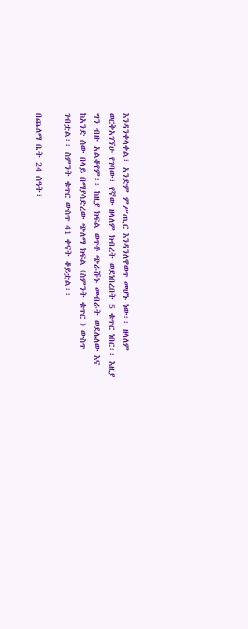እንዳንቀላቀል፣ አንድም ምሥጢር እንዳንለዋወጥ መሆኑ ነው፡፡ ዘላለም ወርቅአገኘሁ የገባው፣ የኛው ዘላለም ክብረት ወደነበረበት 5 ቁጥር ነበር፡፡ እዚያ ግን ብዙ አልቆየም፡፡ ከዚያ ክፍል ወጥቶ ጭራሹኑ መብራት ወደሌለው እና ከአንድ ሰው በላይ በማያሳድረው ጭለማ ክፍል (ስምንት ቁጥር ) ውስጥ ገብቷል፡፡ ስምንት ቁጥር ውስጥ 41 ቀናት ቆይቷል፡፡

በጨለማ ቤት 24 ሰዓት፣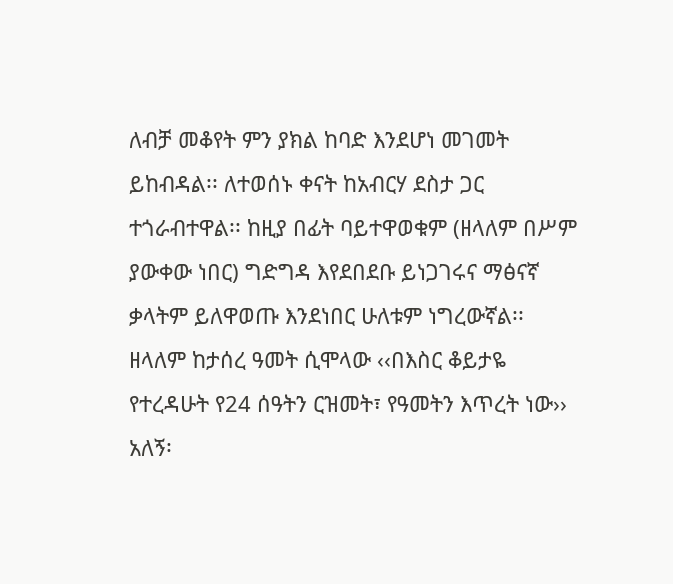ለብቻ መቆየት ምን ያክል ከባድ እንደሆነ መገመት ይከብዳል፡፡ ለተወሰኑ ቀናት ከአብርሃ ደስታ ጋር ተጎራብተዋል፡፡ ከዚያ በፊት ባይተዋወቁም (ዘላለም በሥም ያውቀው ነበር) ግድግዳ እየደበደቡ ይነጋገሩና ማፅናኛ ቃላትም ይለዋወጡ እንደነበር ሁለቱም ነግረውኛል፡፡ ዘላለም ከታሰረ ዓመት ሲሞላው ‹‹በእስር ቆይታዬ የተረዳሁት የ24 ሰዓትን ርዝመት፣ የዓመትን እጥረት ነው›› አለኝ፡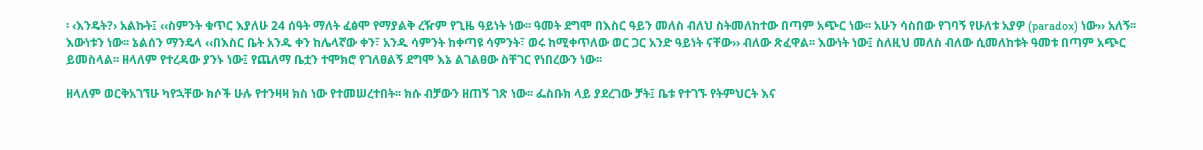፡ ‹እንዴት?› አልኩት፤ ‹‹ስምንት ቁጥር እያለሁ 24 ሰዓት ማለት ፈፅሞ የማያልቅ ረዥም የጊዜ ዓይነት ነው፡፡ ዓመት ደግሞ በእስር ዓይን መለስ ብለህ ስትመለከተው በጣም አጭር ነው፡፡ አሁን ሳስበው የገባኝ የሁለቱ አያዎ (paradox) ነው›› አለኝ፡፡ እውነቱን ነው፡፡ ኔልሰን ማንዴላ ‹‹በእስር ቤት አንዱ ቀን ከሌላኛው ቀን፣ አንዱ ሳምንት ከቀጣዩ ሳምንት፣ ወሩ ከሚቀጥለው ወር ጋር አንድ ዓይነት ናቸው›› ብለው ጽፈዋል፡፡ እውነት ነው፤ ስለዚህ መለስ ብለው ሲመለከቱት ዓመቱ በጣም አጭር ይመስላል፡፡ ዘላለም የተረዳው ያንኑ ነው፤ የጨለማ ቤቷን ተሞክሮ የገለፀልኝ ደግሞ እኔ ልገልፀው ስቸገር የነበረውን ነው፡፡

ዘላለም ወርቅአገኘሁ ካየኋቸው ክሶች ሁሉ የተንዛዛ ክስ ነው የተመሠረተበት፡፡ ክሱ ብቻውን ዘጠኝ ገጽ ነው፡፡ ፌስቡክ ላይ ያደረገው ቻት፤ ቤቱ የተገኙ የትምህርት እና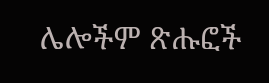ሌሎችም ጽሑፎች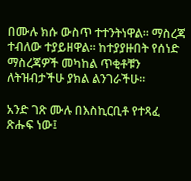በሙሉ ክሱ ውስጥ ተተንትነዋል፡፡ ማስረጃ ተብለው ተያይዘዋል፡፡ ከተያያዙበት የሰነድ ማስረጃዎች መካከል ጥቂቶቹን ለትዝብታችሁ ያክል ልንገራችሁ፡፡

አንድ ገጽ ሙሉ በእስኪርቢቶ የተጻፈ ጽሑፍ ነው፤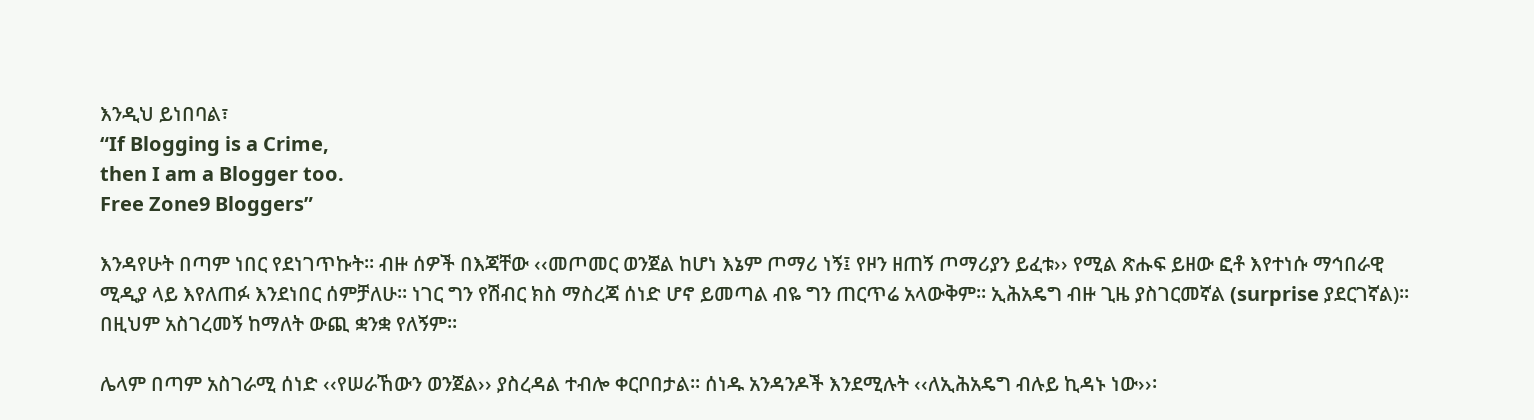እንዲህ ይነበባል፣
“If Blogging is a Crime,
then I am a Blogger too.
Free Zone9 Bloggers”

እንዳየሁት በጣም ነበር የደነገጥኩት፡፡ ብዙ ሰዎች በእጃቸው ‹‹መጦመር ወንጀል ከሆነ እኔም ጦማሪ ነኝ፤ የዞን ዘጠኝ ጦማሪያን ይፈቱ›› የሚል ጽሑፍ ይዘው ፎቶ እየተነሱ ማኅበራዊ ሚዲያ ላይ እየለጠፉ እንደነበር ሰምቻለሁ፡፡ ነገር ግን የሽብር ክስ ማስረጃ ሰነድ ሆኖ ይመጣል ብዬ ግን ጠርጥሬ አላውቅም፡፡ ኢሕአዴግ ብዙ ጊዜ ያስገርመኛል (surprise ያደርገኛል)፡፡ በዚህም አስገረመኝ ከማለት ውጪ ቋንቋ የለኝም፡፡

ሌላም በጣም አስገራሚ ሰነድ ‹‹የሠራኸውን ወንጀል›› ያስረዳል ተብሎ ቀርቦበታል፡፡ ሰነዱ አንዳንዶች እንደሚሉት ‹‹ለኢሕአዴግ ብሉይ ኪዳኑ ነው››፡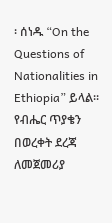፡ ሰነዱ “On the Questions of Nationalities in Ethiopia” ይላል፡፡ የብሔር ጥያቄን በወረቀት ደረጃ ለመጀመሪያ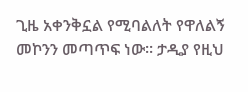ጊዜ አቀንቅኗል የሚባልለት የዋለልኝ መኮንን መጣጥፍ ነው፡፡ ታዲያ የዚህ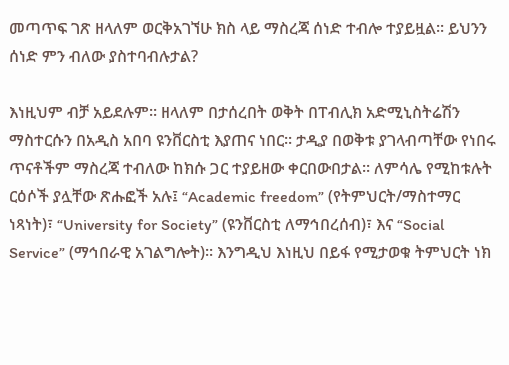መጣጥፍ ገጽ ዘላለም ወርቅአገኘሁ ክስ ላይ ማስረጃ ሰነድ ተብሎ ተያይዟል፡፡ ይህንን ሰነድ ምን ብለው ያስተባብሉታል?

እነዚህም ብቻ አይደሉም፡፡ ዘላለም በታሰረበት ወቅት በፐብሊክ አድሚኒስትሬሽን ማስተርሱን በአዲስ አበባ ዩንቨርስቲ እያጠና ነበር፡፡ ታዲያ በወቅቱ ያገላብጣቸው የነበሩ ጥናቶችም ማስረጃ ተብለው ከክሱ ጋር ተያይዘው ቀርበውበታል፡፡ ለምሳሌ የሚከቱሉት ርዕሶች ያሏቸው ጽሑፎች አሉ፤ “Academic freedom” (የትምህርት/ማስተማር ነጻነት)፣ “University for Society” (ዩንቨርስቲ ለማኅበረሰብ)፣ እና “Social Service” (ማኅበራዊ አገልግሎት)፡፡ እንግዲህ እነዚህ በይፋ የሚታወቁ ትምህርት ነክ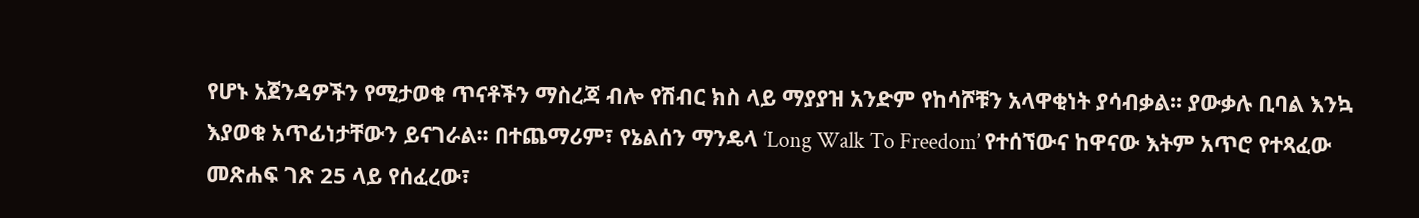የሆኑ አጀንዳዎችን የሚታወቁ ጥናቶችን ማስረጃ ብሎ የሽብር ክስ ላይ ማያያዝ አንድም የከሳሾቹን አላዋቂነት ያሳብቃል፡፡ ያውቃሉ ቢባል እንኳ እያወቁ አጥፊነታቸውን ይናገራል፡፡ በተጨማሪም፣ የኔልሰን ማንዴላ ‘Long Walk To Freedom’ የተሰኘውና ከዋናው እትም አጥሮ የተጻፈው መጽሐፍ ገጽ 25 ላይ የሰፈረው፣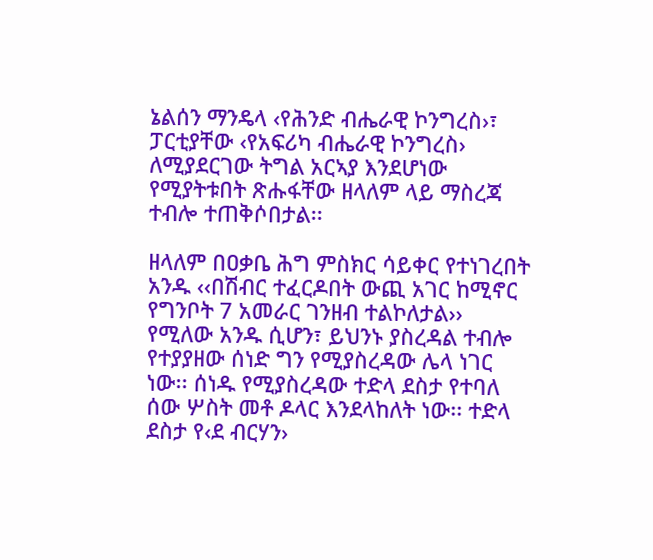ኔልሰን ማንዴላ ‹የሕንድ ብሔራዊ ኮንግረስ›፣ ፓርቲያቸው ‹የአፍሪካ ብሔራዊ ኮንግረስ› ለሚያደርገው ትግል አርኣያ እንደሆነው የሚያትቱበት ጽሑፋቸው ዘላለም ላይ ማስረጃ ተብሎ ተጠቅሶበታል፡፡

ዘላለም በዐቃቤ ሕግ ምስክር ሳይቀር የተነገረበት አንዱ ‹‹በሽብር ተፈርዶበት ውጪ አገር ከሚኖር የግንቦት 7 አመራር ገንዘብ ተልኮለታል›› የሚለው አንዱ ሲሆን፣ ይህንኑ ያስረዳል ተብሎ የተያያዘው ሰነድ ግን የሚያስረዳው ሌላ ነገር ነው፡፡ ሰነዱ የሚያስረዳው ተድላ ደስታ የተባለ ሰው ሦስት መቶ ዶላር እንደላከለት ነው፡፡ ተድላ ደስታ የ‹ደ ብርሃን›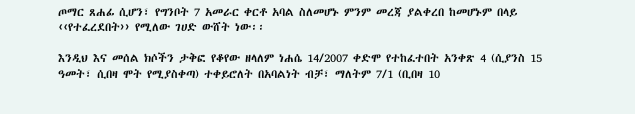ጦማር ጸሐፊ ሲሆን፣ የግንቦት 7 አመራር ቀርቶ አባል ስለመሆኑ ምንም መረጃ ያልቀረበ ከመሆኑም በላይ ‹‹የተፈረደበት›› የሚለው ገሀድ ውሸት ነው፡፡

እንዲህ እና መሰል ክሶችን ታቅፎ የቆየው ዘላለም ነሐሴ 14/2007 ቀድሞ የተከፈተበት አንቀጽ 4 (ሲያንስ 15 ዓመት፣ ሲበዛ ሞት የሚያስቀጣ) ተቀይሮለት በአባልነት ብቻ፣ ማለትም 7/1 (ቢበዛ 10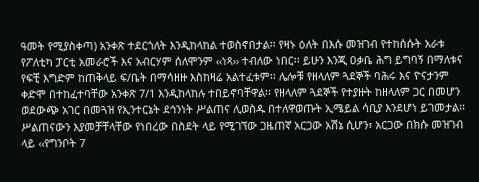ዓመት የሚያስቀጣ) አንቀጽ ተደርጎለት እንዲከላከል ተወስኖበታል፡፡ የዛኑ ዕለት በእሱ መዝገብ የተከሰሱት አራቱ የፖለቲካ ፓርቲ አመራሮች እና አብርሃም ሰለሞንም ‹‹ነጻ›› ተብለው ነበር፡፡ ይሁን እንጂ ዐቃቤ ሕግ ይግባኝ በማለቱና የፍቺ እግድም ከጠቅላይ ፍ/ቤት በማሳዘዙ እስከዛሬ አልተፈቱም፡፡ ሌሎቹ የዘላለም ጓደኞች ባሕሩ እና ዮናታንም ቀድሞ በተከፈተባቸው አንቀጽ 7/1 እንዲከላከሉ ተበይኖባቸዋል፡፡ የዘላለም ጓደኞች የተያዙት ከዘላለም ጋር በመሆን ወደውጭ አገር በመጓዝ የኢንተርኔት ደኅንነት ሥልጠና ሊወስዱ በተለዋወጡት ኢሜይል ሳቢያ እንደሆነ ይገመታል፡፡ ሥልጠናውን እያመቻቸላቸው የነበረው በስደት ላይ የሚገኘው ጋዜጠኛ አርጋው አሽኔ ሲሆን፣ አርጋው በክሱ መዝገብ ላይ ‹‹የግንቦት 7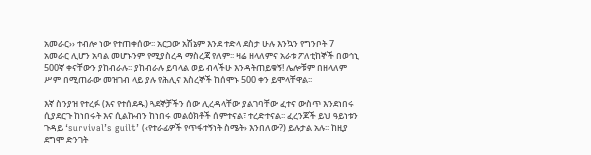አመራር›› ተብሎ ነው የተጠቀሰው፡፡ አርጋው አሽኔም እንደ ተድላ ደስታ ሁሉ እንኳን የግንቦት 7 አመራር ሊሆን አባል መሆኑንም የሚያስረዳ ማስረጃ የለም፡፡ ዛሬ ዘላለምና አራቱ ፖለቲከኞች በወኅኒ 500ኛ ቀናቸውን ያከብራሉ፡፡ ያከብራሉ ይባላል ወይ ብላችሁ እንዳትጠይቁኝ! ሌሎቹም በዘላለም ሥም በሚጠራው መዝገብ ላይ ያሉ የሕሊና እስረኞች ከሰሞኑ 500 ቀን ይሞላቸዋል፡፡

እኛ ስንያዝ የተረፉ (እና የተሰደዱ) ጓደኞቻችን ሰው ሊረዳላቸው ያልገባቸው ፈተና ውስጥ እንደነበሩ ሲያደርጉ ከነበሩት እና ሲልኩብን ከነበሩ መልዕክቶች ሰምተናል፣ ተረድተናል፡፡ ፈረንጆች ይህ ዓይነቱን ጉዳይ ‘survival’s guilt’ (‹የተራፊዎች የጥፋተኝነት ስሜት› እንበለው?) ይሉታል አሉ፡፡ ከዚያ ደግሞ ድንገት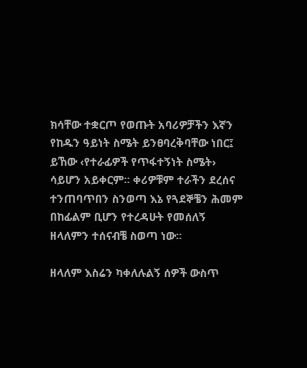ክሳቸው ተቋርጦ የወጡት አባሪዎቻችን እኛን የከዱን ዓይነት ስሜት ይንፀባረቅባቸው ነበር፤ ይኸው ‹የተራፊዎች የጥፋተኝነት ስሜት› ሳይሆን አይቀርም፡፡ ቀሪዎቹም ተራችን ደረሰና ተንጠባጥበን ስንወጣ እኔ የጓደኞቼን ሕመም በከፊልም ቢሆን የተረዳሁት የመሰለኝ ዘላለምን ተሰናብቼ ስወጣ ነው፡፡

ዘላለም እስሬን ካቀለሉልኝ ሰዎች ውስጥ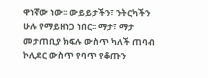ዋነኛው ነው፡፡ ውይይታችን፣ ንትርካችን ሁሉ የማይዘነጋ ነበር፡፡ ማታ፣ ማታ መታጠቢያ ክፍሉ ውስጥ ካለች ጠባብ ኮሊደር ውስጥ የባጥ የቆጡን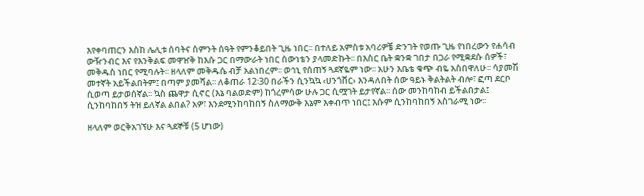እየቀባጠርን እስከ ሌሊቱ ሰባትና ስምንት ሰዓት የምንቆይበት ጊዜ ነበር፡፡ በተለይ አምስቱ አባሪዎቼ ድንገት የወጡ ጊዜ የነበረውን የሐሳብ ውዥንብር እና የእንቅልፍ መዋዠቅ ከእሱ ጋር በማውራት ነበር ሰውነቴን ያላመድኩት፡፡ በእስር ቤት ቋንቋ ገበታ በጋራ የሚቋደሱ ሰዎች፣ መቅዱስ ነበር የሚባሉት፡፡ ዘላለም መቅዱሴ ብቻ አልነበረም፡፡ ወኅኒ የሰጠኝ ጓደኛዬም ነው፡፡ አሁን እቤቴ ቁጭ ብዬ አስበዋለሁ፡፡ ሳያመሽ መተኛት አይችልበትም፤ በጣም ያመሻል፡፡ ለቆጠራ 12፡30 በራችን ሲንኳኳ ‹ሀንጎቨር› እንዳለበት ሰው ዓይኑ ቅልትልት ብሎ፣ ፎጣ ደርቦ ሲወጣ ይታወሰኛል፡፡ ኳስ ጨዋታ ሲኖር (እኔ ባልወድም) ከጎረምሳው ሁሉ ጋር ሲሟገት ይታየኛል፡፡ ሰው መንከባከብ ይችልበታል፤ ሲንከባከበኝ ትዝ ይለኛል ልበል? አዎ፣ እንደሚንከባከበኝ ስለማውቅ እኔም እቀብጥ ነበር፤ እሱም ሲንከባከበኝ አስገራሚ ነው፡፡

ዘላለም ወርቅአገኘሁ እና ጓደኞቹ (5 ሆነው)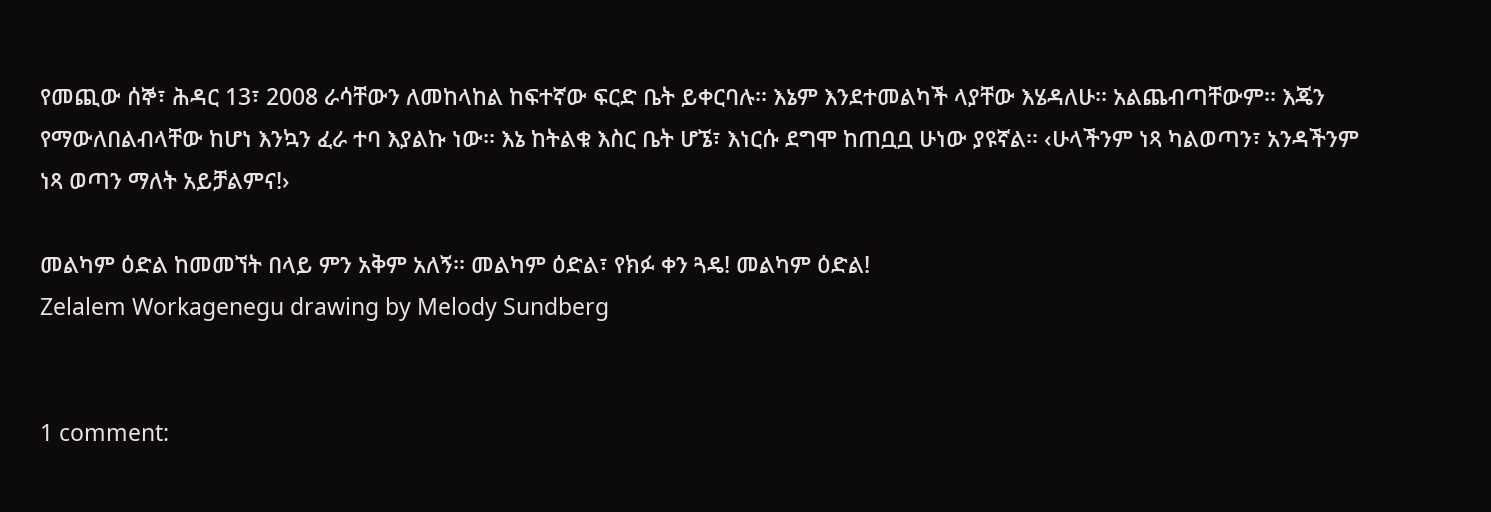የመጪው ሰኞ፣ ሕዳር 13፣ 2008 ራሳቸውን ለመከላከል ከፍተኛው ፍርድ ቤት ይቀርባሉ፡፡ እኔም እንደተመልካች ላያቸው እሄዳለሁ፡፡ አልጨብጣቸውም፡፡ እጄን የማውለበልብላቸው ከሆነ እንኳን ፈራ ተባ እያልኩ ነው፡፡ እኔ ከትልቁ እስር ቤት ሆኜ፣ እነርሱ ደግሞ ከጠቧቧ ሁነው ያዩኛል፡፡ ‹ሁላችንም ነጻ ካልወጣን፣ አንዳችንም ነጻ ወጣን ማለት አይቻልምና!›

መልካም ዕድል ከመመኘት በላይ ምን አቅም አለኝ፡፡ መልካም ዕድል፣ የክፉ ቀን ጓዴ! መልካም ዕድል!
Zelalem Workagenegu drawing by Melody Sundberg


1 comment: